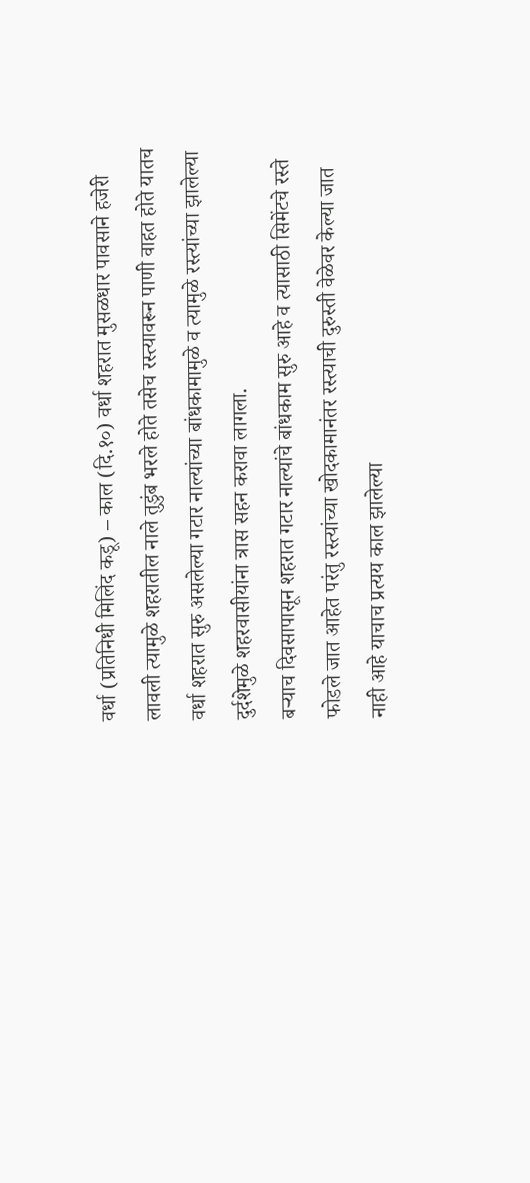वर्धा (प्रतिनिधी मिलिंद कडू) – काल (दि.१०) वर्धा शहरात मुसळधार पावसाने हजेरी लावली त्यामुळे शहरातील नाले तुडुंब भरले होते तसेच रस्त्यावरून पाणी वाहत होते यातच वर्धा शहरात सुरु असलेल्या गटार नाल्यांच्या बांधकामामुळे व त्यामुळे रस्त्यांच्या झालेल्या दुर्दशेमुळे शहरवासीयांना त्रास सहन करावा लागला.
बऱ्याच दिवसापासून शहरात गटार नाल्यांचे बांधकाम सुरु आहे व त्यासाठी सिमेंटचे रस्ते फोडले जात आहेत परंतु रस्त्यांच्या खोदकामानंतर रस्त्याची दुरुस्ती वेळेवर केल्या जात नाही आहे याचाच प्रत्यय काल झालेल्या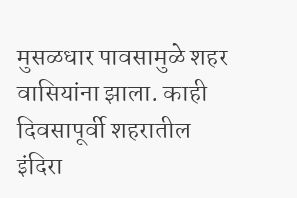मुसळधार पावसामुळे शहर वासियांना झाला. काही दिवसापूर्वी शहरातील इंदिरा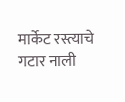मार्केट रस्त्याचे गटार नाली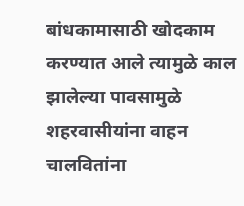बांधकामासाठी खोदकाम करण्यात आले त्यामुळे काल झालेल्या पावसामुळे शहरवासीयांना वाहन चालवितांना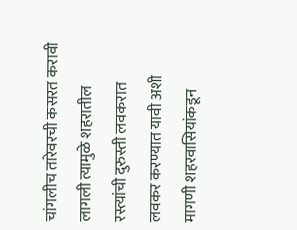चांगलीच तारेवरची कसरत करावी लागली त्यामुळे शहरातील रस्त्यांची दुरुस्ती लवकरात लवकर करण्यात यावी अशी मागणी शहरवासियांकडून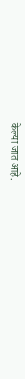केल्या जात आहे.